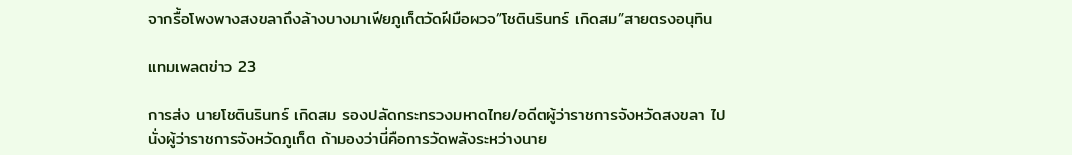จากรื้อโพงพางสงขลาถึงล้างบางมาเฟียภูเก็ตวัดฝีมือผวจ”โชตินรินทร์ เกิดสม”สายตรงอนุทิน

แทมเพลตข่าว 23

การส่ง นายโชตินรินทร์ เกิดสม รองปลัดกระทรวงมหาดไทย/อดีตผู้ว่าราชการจังหวัดสงขลา ไปนั่งผู้ว่าราชการจังหวัดภูเก็ต ถ้ามองว่านี่คือการวัดพลังระหว่างนาย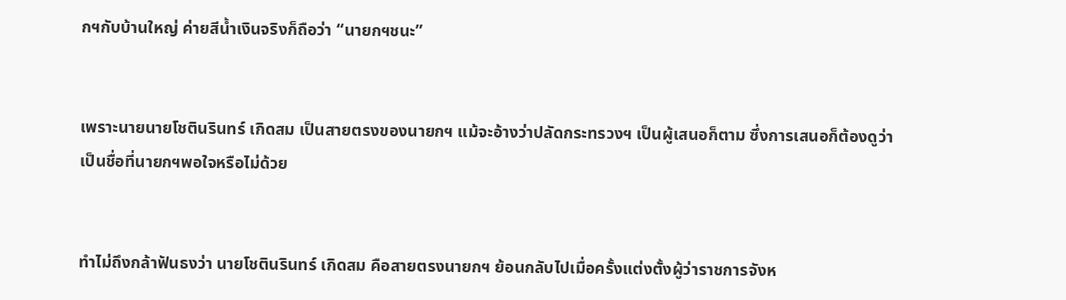กฯกับบ้านใหญ่ ค่ายสีน้ำเงินจริงก็ถือว่า “นายกฯชนะ”


เพราะนายนายโชตินรินทร์ เกิดสม เป็นสายตรงของนายกฯ แม้จะอ้างว่าปลัดกระทรวงฯ เป็นผู้เสนอก็ตาม ซึ่งการเสนอก็ต้องดูว่า เป็นชื่อที่นายกฯพอใจหรือไม่ด้วย


ทำไม่ถึงกล้าฟันธงว่า นายโชตินรินทร์ เกิดสม คือสายตรงนายกฯ ย้อนกลับไปเมื่อครั้งแต่งตั้งผู้ว่าราชการจังห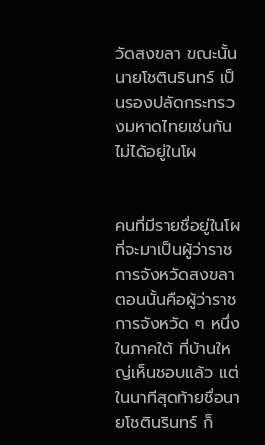วัดสงขลา ขณะนั้นนายโชตินรินทร์ เป็นรองปลัดกระทรวงมหาดไทยเช่นกัน ไม่ได้อยู่ในโผ


คนที่มีรายชื่อยู่ในโผที่จะมาเป็นผู้ว่าราชการจังหวัดสงขลาตอนนั้นคือผู้ว่าราชการจังหวัด ๆ หนึ่งในภาคใต้ ที่บ้านใหญ่เห็นชอบแล้ว แต่ในนาทีสุดท้ายชื่อนายโชตินรินทร์ ก็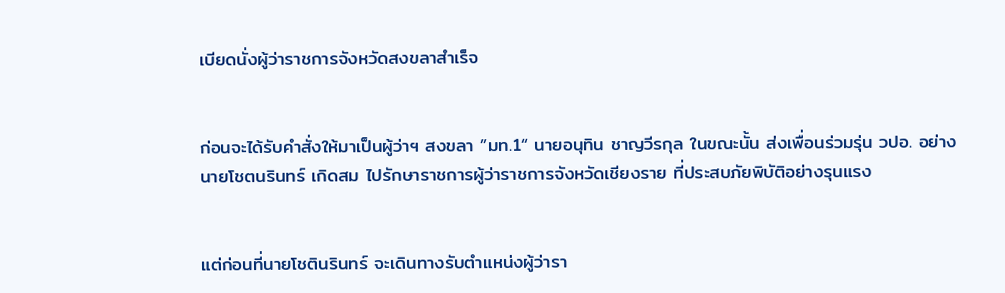เบียดนั่งผู้ว่าราชการจังหวัดสงขลาสำเร็จ


ก่อนจะได้รับคำสั่งให้มาเป็นผู้ว่าฯ สงขลา ”มท.1“ นายอนุทิน ชาญวีรกุล ในขณะนั้น ส่งเพื่อนร่วมรุ่น วปอ. อย่าง นายโชตนรินทร์ เกิดสม ไปรักษาราชการผู้ว่าราชการจังหวัดเชียงราย ที่ประสบภัยพิบัติอย่างรุนแรง


แต่ก่อนที่นายโชตินรินทร์ จะเดินทางรับตำแหน่งผู้ว่ารา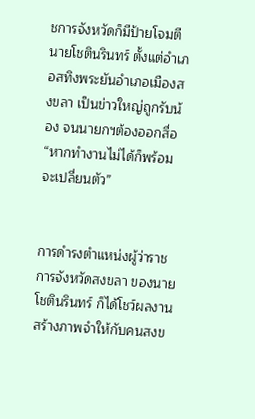ชการจังหวัดก็มีป้ายโจมตีนายโชตินรินทร์ ตั้งแต่อำเภอสทิงพระยันอำเภอเมืองสงขลา เป็นข่าวใหญ่ถูกรับน้อง จนนายกฯต้องออกสื่อ “หากทำงานไม่ได้ก็พร้อมจะเปลี่ยนตัว”


การดำรงตำแหน่งผู้ว่าราชการจังหวัดสงขลา ของนายโชตินรินทร์ ก็ได้โชว์ผลงานสร้างภาพจำให้กับคนสงข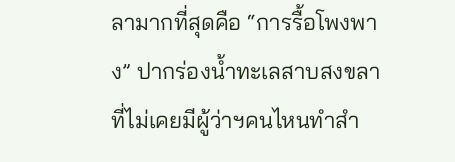ลามากที่สุดคือ “การรื้อโพงพาง” ปากร่องน้ำทะเลสาบสงขลา ที่ไม่เคยมีผู้ว่าฯคนไหนทำสำ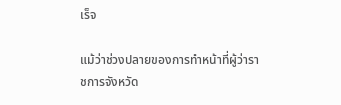เร็จ

แม้ว่าช่วงปลายของการทำหน้าที่ผู้ว่าราชการจังหวัด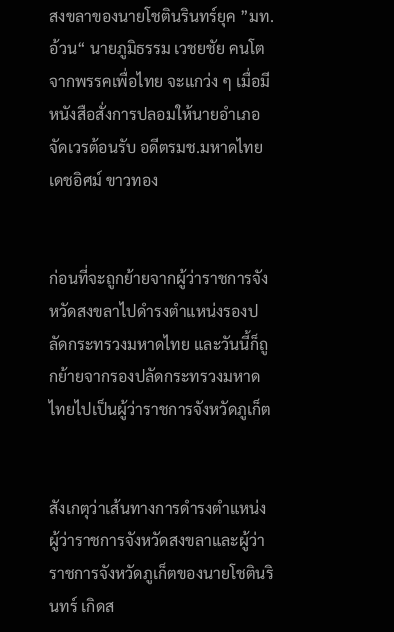สงขลาของนายโชตินรินทร์ยุค ”มท.อ้วน“ นายภูมิธรรม เวชยชัย คนโตจากพรรคเพื่อไทย จะแกว่ง ๆ เมื่อมีหนังสือสั่งการปลอมให้นายอำเภอจัดเวรต้อนรับ อดีตรมช.มหาดไทย เดชอิศม์ ขาวทอง


ก่อนที่จะถูกย้ายจากผู้ว่าราชการจังหวัดสงขลาไปดำรงตำแหน่งรองปลัดกระทรวงมหาดไทย และวันนี้ก็ถูกย้ายจากรองปลัดกระทรวงมหาดไทยไปเป็นผู้ว่าราชการจังหวัดภูเก็ต


สังเกตุว่าเส้นทางการดำรงตำแหน่งผู้ว่าราชการจังหวัดสงขลาและผู้ว่าราชการจังหวัดภูเก็ตของนายโชตินรินทร์ เกิดส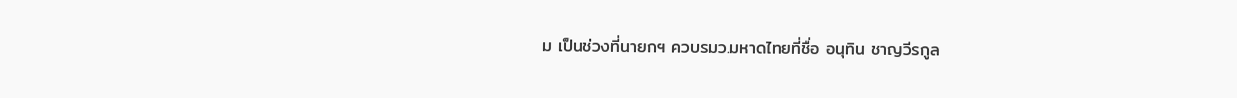ม เป็นช่วงที่นายกฯ ควบรมว.มหาดไทยที่ชื่อ อนุทิน ชาญวีรกูล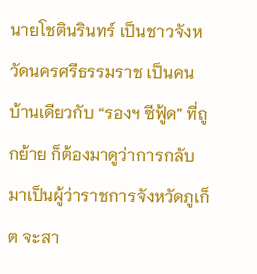นายโชตินรินทร์ เป็นชาวจังหวัดนครศรีธรรมราช เป็นคนบ้านเดียวกับ “รองฯ ซีฟู้ด” ที่ถูกย้าย ก็ต้องมาดูว่าการกลับมาเป็นผู้ว่าราชการจังหวัดภูเก็ต จะสา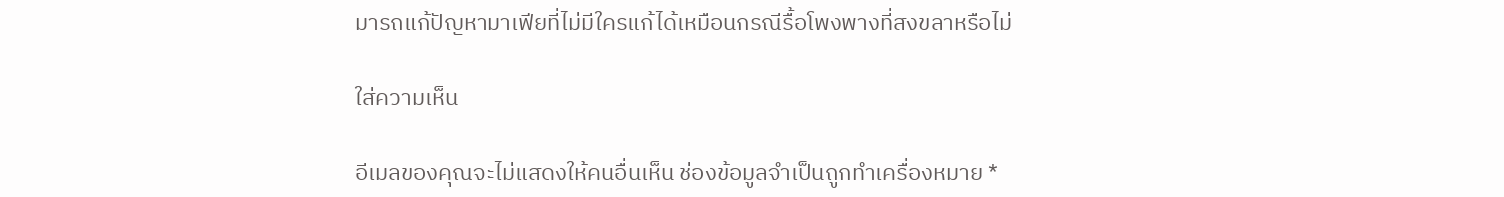มารถแก้ปัญหามาเฟียที่ไม่มีใครแก้ได้เหมือนกรณีรื้อโพงพางที่สงขลาหรือไม่

ใส่ความเห็น

อีเมลของคุณจะไม่แสดงให้คนอื่นเห็น ช่องข้อมูลจำเป็นถูกทำเครื่องหมาย *